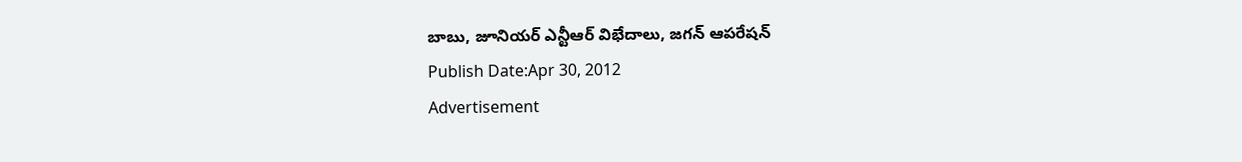బాబు, జూనియర్ ఎన్టీఆర్ విభేదాలు, జగన్ ఆపరేషన్
Publish Date:Apr 30, 2012
Advertisement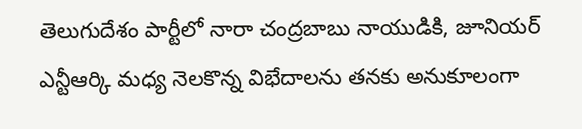తెలుగుదేశం పార్టీలో నారా చంద్రబాబు నాయుడికి, జూనియర్ ఎన్టీఆర్కి మధ్య నెలకొన్న విభేదాలను తనకు అనుకూలంగా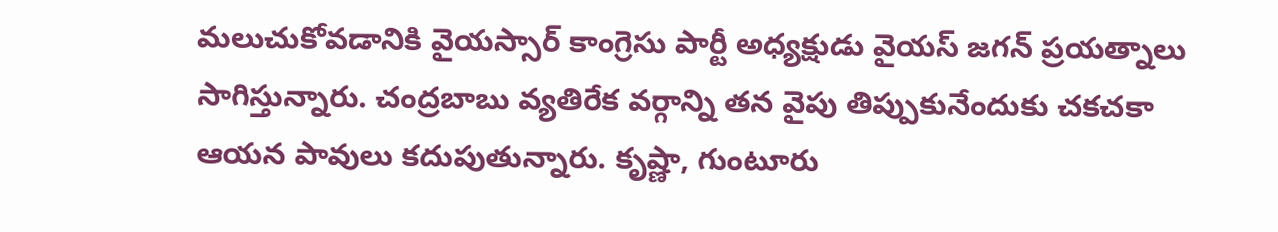మలుచుకోవడానికి వైయస్సార్ కాంగ్రెసు పార్టీ అధ్యక్షుడు వైయస్ జగన్ ప్రయత్నాలు సాగిస్తున్నారు. చంద్రబాబు వ్యతిరేక వర్గాన్ని తన వైపు తిప్పుకునేందుకు చకచకా ఆయన పావులు కదుపుతున్నారు. కృష్ణా, గుంటూరు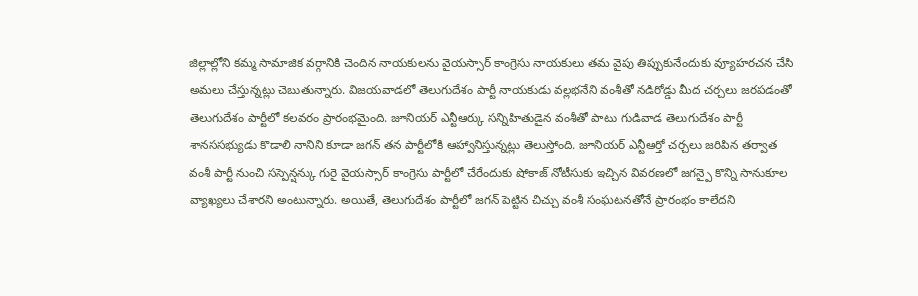జిల్లాల్లోని కమ్మ సామాజిక వర్గానికి చెందిన నాయకులను వైయస్సార్ కాంగ్రెసు నాయకులు తమ వైపు తిప్పుకునేందుకు వ్యూహరచన చేసి అమలు చేస్తున్నట్లు చెబుతున్నారు. విజయవాడలో తెలుగుదేశం పార్టీ నాయకుడు వల్లభనేని వంశీతో నడిరోడ్డు మీద చర్చలు జరపడంతో తెలుగుదేశం పార్టీలో కలవరం ప్రారంభమైంది. జూనియర్ ఎన్టీఆర్కు సన్నిహితుడైన వంశీతో పాటు గుడివాడ తెలుగుదేశం పార్టీ శానససభ్యుడు కొడాలి నానిని కూడా జగన్ తన పార్టీలోకి ఆహ్వానిస్తున్నట్లు తెలుస్తోంది. జూనియర్ ఎన్టీఆర్తో చర్చలు జరిపిన తర్వాత వంశీ పార్టీ నుంచి సస్పెన్షన్కు గురై వైయస్సార్ కాంగ్రెసు పార్టీలో చేరేందుకు షోకాజ్ నోటీసుకు ఇచ్చిన వివరణలో జగన్పై కొన్ని సానుకూల వ్యాఖ్యలు చేశారని అంటున్నారు. అయితే, తెలుగుదేశం పార్టీలో జగన్ పెట్టిన చిచ్చు వంశీ సంఘటనతోనే ప్రారంభం కాలేదని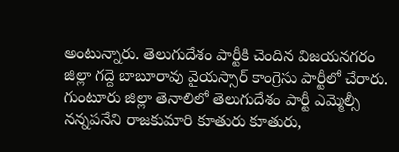అంటున్నారు. తెలుగుదేశం పార్టీకి చెందిన విజయనగరం జిల్లా గద్దె బాబూరావు వైయస్సార్ కాంగ్రెసు పార్టీలో చేరారు. గుంటూరు జిల్లా తెనాలిలో తెలుగుదేశం పార్టీ ఎమ్మెల్సీ నన్నపనేని రాజకుమారి కూతురు కూతురు,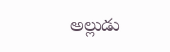అల్లుడు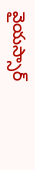వైయస్సార్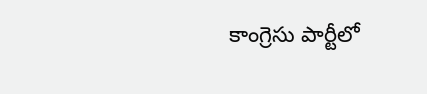కాంగ్రెసు పార్టీలో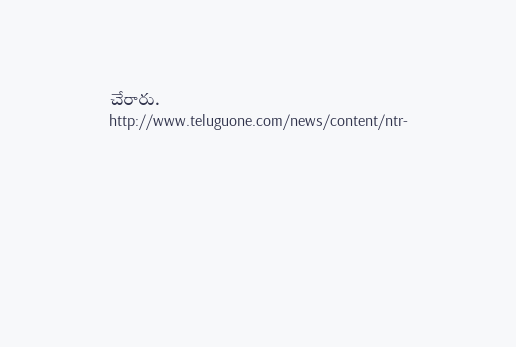చేరారు.
http://www.teluguone.com/news/content/ntr-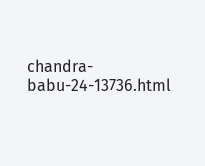chandra-babu-24-13736.html